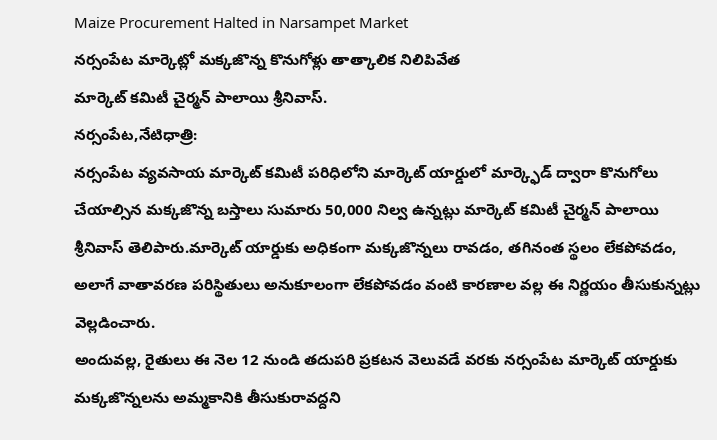Maize Procurement Halted in Narsampet Market
నర్సంపేట మార్కెట్లో మక్కజొన్న కొనుగోళ్లు తాత్కాలిక నిలిపివేత
మార్కెట్ కమిటీ చైర్మన్ పాలాయి శ్రీనివాస్.
నర్సంపేట,నేటిధాత్రి:
నర్సంపేట వ్యవసాయ మార్కెట్ కమిటీ పరిధిలోని మార్కెట్ యార్డులో మార్క్ఫెడ్ ద్వారా కొనుగోలు చేయాల్సిన మక్కజొన్న బస్తాలు సుమారు 50,000 నిల్వ ఉన్నట్లు మార్కెట్ కమిటీ చైర్మన్ పాలాయి శ్రీనివాస్ తెలిపారు.మార్కెట్ యార్డుకు అధికంగా మక్కజొన్నలు రావడం, తగినంత స్థలం లేకపోవడం, అలాగే వాతావరణ పరిస్థితులు అనుకూలంగా లేకపోవడం వంటి కారణాల వల్ల ఈ నిర్ణయం తీసుకున్నట్లు వెల్లడించారు.
అందువల్ల, రైతులు ఈ నెల 12 నుండి తదుపరి ప్రకటన వెలువడే వరకు నర్సంపేట మార్కెట్ యార్డుకు మక్కజొన్నలను అమ్మకానికి తీసుకురావద్దని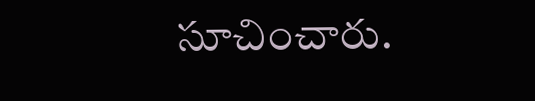సూచించారు.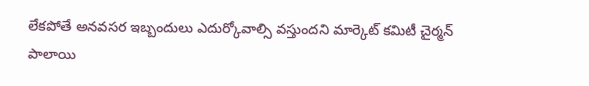లేకపోతే అనవసర ఇబ్బందులు ఎదుర్కోవాల్సి వస్తుందని మార్కెట్ కమిటీ చైర్మన్ పాలాయి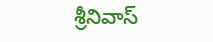శ్రీనివాస్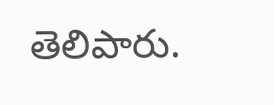తెలిపారు.